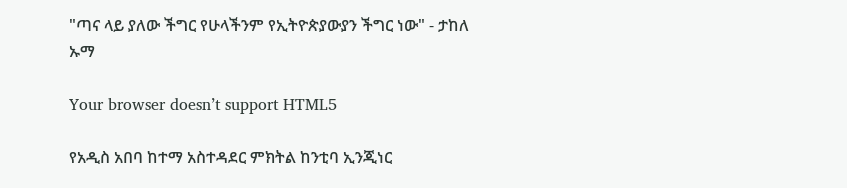"ጣና ላይ ያለው ችግር የሁላችንም የኢትዮጵያውያን ችግር ነው" - ታከለ ኡማ

Your browser doesn’t support HTML5

የአዲስ አበባ ከተማ አስተዳደር ምክትል ከንቲባ ኢንጂነር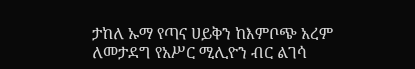ታከለ ኡማ የጣና ሀይቅን ከእምቦጭ አረም ለመታደግ የአሥር ሚሊዮን ብር ልገሳ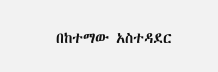በከተማው አስተዳደር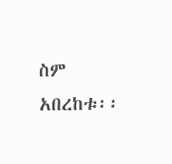ስም አበረከቱ፡፡